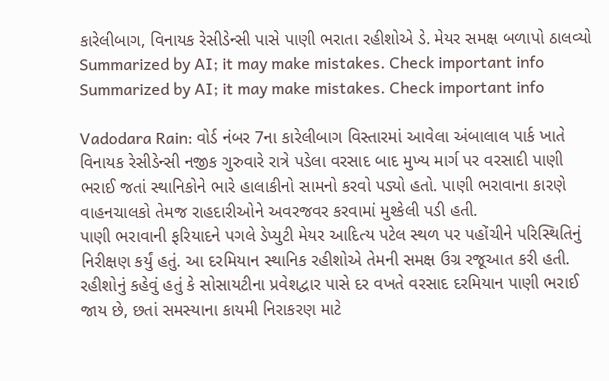કારેલીબાગ, વિનાયક રેસીડેન્સી પાસે પાણી ભરાતા રહીશોએ ડે. મેયર સમક્ષ બળાપો ઠાલવ્યો
Summarized by AI; it may make mistakes. Check important info
Summarized by AI; it may make mistakes. Check important info

Vadodara Rain: વોર્ડ નંબર 7ના કારેલીબાગ વિસ્તારમાં આવેલા અંબાલાલ પાર્ક ખાતે વિનાયક રેસીડેન્સી નજીક ગુરુવારે રાત્રે પડેલા વરસાદ બાદ મુખ્ય માર્ગ પર વરસાદી પાણી ભરાઈ જતાં સ્થાનિકોને ભારે હાલાકીનો સામનો કરવો પડ્યો હતો. પાણી ભરાવાના કારણે વાહનચાલકો તેમજ રાહદારીઓને અવરજવર કરવામાં મુશ્કેલી પડી હતી.
પાણી ભરાવાની ફરિયાદને પગલે ડેપ્યુટી મેયર આદિત્ય પટેલ સ્થળ પર પહોંચીને પરિસ્થિતિનું નિરીક્ષણ કર્યું હતું. આ દરમિયાન સ્થાનિક રહીશોએ તેમની સમક્ષ ઉગ્ર રજૂઆત કરી હતી. રહીશોનું કહેવું હતું કે સોસાયટીના પ્રવેશદ્વાર પાસે દર વખતે વરસાદ દરમિયાન પાણી ભરાઈ જાય છે, છતાં સમસ્યાના કાયમી નિરાકરણ માટે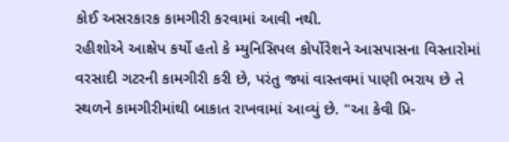કોઈ અસરકારક કામગીરી કરવામાં આવી નથી.
રહીશોએ આક્ષેપ કર્યો હતો કે મ્યુનિસિપલ કોર્પોરેશને આસપાસના વિસ્તારોમાં વરસાદી ગટરની કામગીરી કરી છે, પરંતુ જ્યાં વાસ્તવમાં પાણી ભરાય છે તે સ્થળને કામગીરીમાંથી બાકાત રાખવામાં આવ્યું છે. "આ કેવી પ્રિ-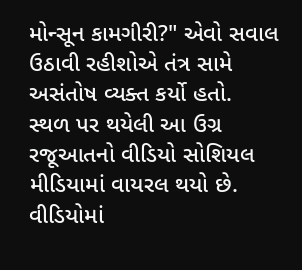મોન્સૂન કામગીરી?" એવો સવાલ ઉઠાવી રહીશોએ તંત્ર સામે અસંતોષ વ્યક્ત કર્યો હતો.
સ્થળ પર થયેલી આ ઉગ્ર રજૂઆતનો વીડિયો સોશિયલ મીડિયામાં વાયરલ થયો છે. વીડિયોમાં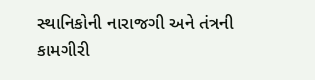સ્થાનિકોની નારાજગી અને તંત્રની કામગીરી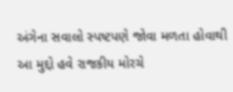અંગેના સવાલો સ્પષ્ટપણે જોવા મળતા હોવાથી આ મુદ્દો હવે રાજકીય મોરચે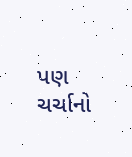પણ ચર્ચાનો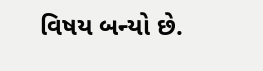વિષય બન્યો છે.